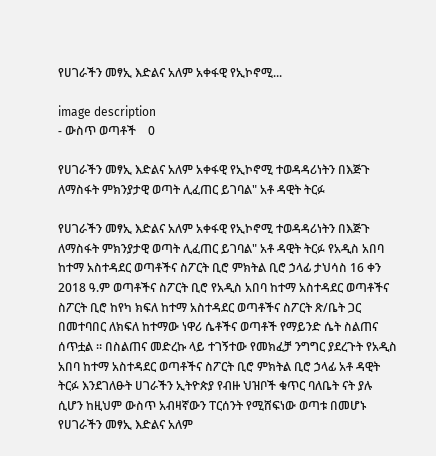የሀገራችን መፃኢ እድልና አለም አቀፋዊ የኢኮኖሚ...

image description
- ውስጥ ወጣቶች    0

የሀገራችን መፃኢ እድልና አለም አቀፋዊ የኢኮኖሚ ተወዳዳሪነትን በእጅጉ ለማስፋት ምክንያታዊ ወጣት ሊፈጠር ይገባል" አቶ ዳዊት ትርፉ

የሀገራችን መፃኢ እድልና አለም አቀፋዊ የኢኮኖሚ ተወዳዳሪነትን በእጅጉ ለማስፋት ምክንያታዊ ወጣት ሊፈጠር ይገባል" አቶ ዳዊት ትርፉ የአዲስ አበባ ከተማ አስተዳደር ወጣቶችና ስፖርት ቢሮ ምክትል ቢሮ ኃላፊ ታህሳስ 16 ቀን 2018 ዓ.ም ወጣቶችና ስፖርት ቢሮ የአዲስ አበባ ከተማ አስተዳደር ወጣቶችና ስፖርት ቢሮ ከየካ ክፍለ ከተማ አስተዳደር ወጣቶችና ስፖርት ጽ/ቤት ጋር በመተባበር ለክፍለ ከተማው ነዋሪ ሴቶችና ወጣቶች የማይንድ ሴት ስልጠና ሰጥቷል ። በስልጠና መድረኩ ላይ ተገኝተው የመክፈቻ ንግግር ያደረጉት የአዲስ አበባ ከተማ አስተዳደር ወጣቶችና ስፖርት ቢሮ ምክትል ቢሮ ኃላፊ አቶ ዳዊት ትርፉ እንደገለፁት ሀገራችን ኢትዮጵያ የብዙ ህዝቦች ቁጥር ባለቤት ናት ያሉ ሲሆን ከዚህም ውስጥ አብዛኛውን ፐርሰንት የሚሸፍነው ወጣቱ በመሆኑ የሀገራችን መፃኢ እድልና አለም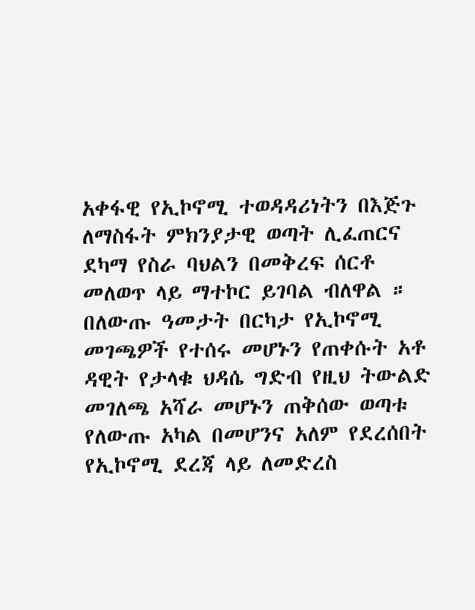አቀፋዊ የኢኮኖሚ ተወዳዳሪነትን በእጅጉ ለማስፋት ምክንያታዊ ወጣት ሊፈጠርና ደካማ የስራ ባህልን በመቅረፍ ሰርቶ መለወጥ ላይ ማተኮር ይገባል ብለዋል ። በለውጡ ዓመታት በርካታ የኢኮኖሚ መገጫዎች የተሰሩ መሆኑን የጠቀሱት አቶ ዳዊት የታላቁ ህዳሴ ግድብ የዚህ ትውልድ መገለጫ አሻራ መሆኑን ጠቅሰው ወጣቱ የለውጡ አካል በመሆንና አለም የደረሰበት የኢኮኖሚ ደረጃ ላይ ለመድረስ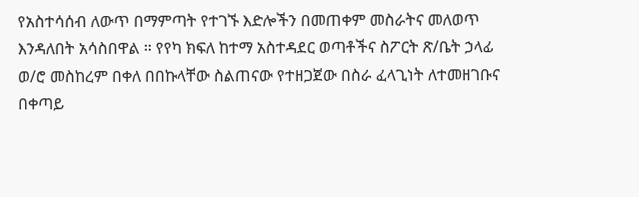የአስተሳሰብ ለውጥ በማምጣት የተገኙ እድሎችን በመጠቀም መስራትና መለወጥ እንዳለበት አሳስበዋል ። የየካ ክፍለ ከተማ አስተዳደር ወጣቶችና ስፖርት ጽ/ቤት ኃላፊ ወ/ሮ መስከረም በቀለ በበኩላቸው ስልጠናው የተዘጋጀው በስራ ፈላጊነት ለተመዘገቡና በቀጣይ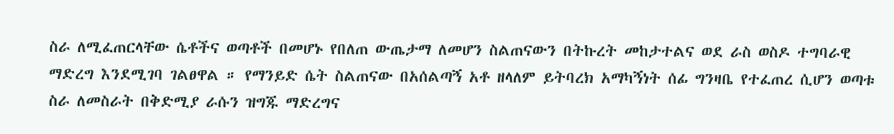ስራ ለሚፈጠርላቸው ሴቶችና ወጣቶች በመሆኑ የበለጠ ውጤታማ ለመሆን ስልጠናውን በትኩረት መከታተልና ወደ ራስ ወስዶ ተግባራዊ ማድረግ እንደሚገባ ገልፀዋል ። የማንይድ ሴት ስልጠናው በአሰልጣኝ አቶ ዘላለም ይትባረክ አማካኝነት ሰፊ ግንዛቤ የተፈጠረ ሲሆን ወጣቱ ስራ ለመስራት በቅድሚያ ራሱን ዝግጁ ማድረግና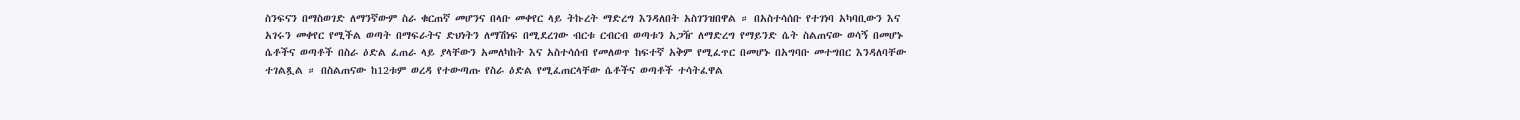ስንፍናን በማስወገድ ለማንኛውም ስራ ቁርጠኛ መሆንና በላቡ መቀየር ላይ ትኩረት ማድረግ እንዳለበት አስገንዝበዋል ። በአስተሳሰቡ የተገነባ አካባቢውን እና አገሩን መቀየር የሚችል ወጣት በማፍራትና ድህነትን ለማሽነፍ በሚደረገው ብርቱ ርብርብ ወጣቱን አጋዥ ለማድረግ የማይንድ ሴት ስልጠናው ወሳኝ በመሆኑ ሴቶችና ወጣቶች በስራ ዕድል ፈጠራ ላይ ያላቸውን አመለካከት እና አስተሳሰብ የመለወጥ ከፍተኛ አቅም የሚፈጥር በመሆኑ በአግባቡ መተግበር እንዳለባቸው ተገልጿል ። በስልጠናው ከ12ቱም ወረዳ የተውጣጡ የስራ ዕድል የሚፈጠርላቸው ሴቶችና ወጣቶች ተሳትፈዋል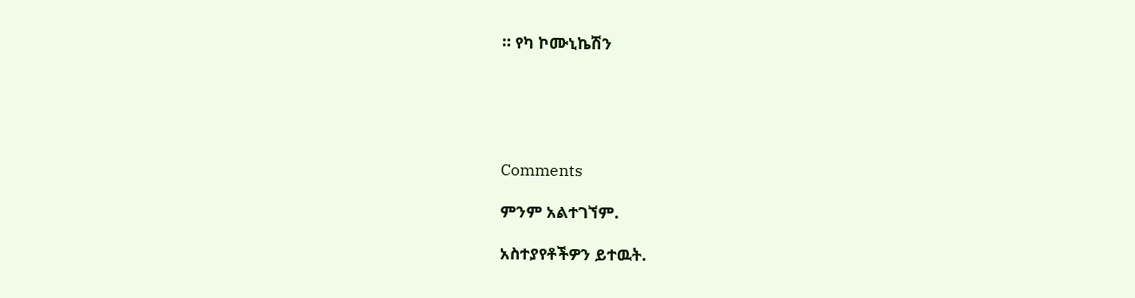። የካ ኮሙኒኬሽን





Comments

ምንም አልተገኘም.

አስተያየቶችዎን ይተዉት.